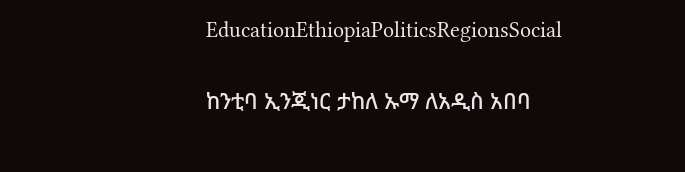EducationEthiopiaPoliticsRegionsSocial

ከንቲባ ኢንጂነር ታከለ ኡማ ለአዲስ አበባ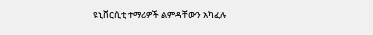ዩኒቨርሲቲ ተማሪዎች ልምዳቸውን አካፈሉ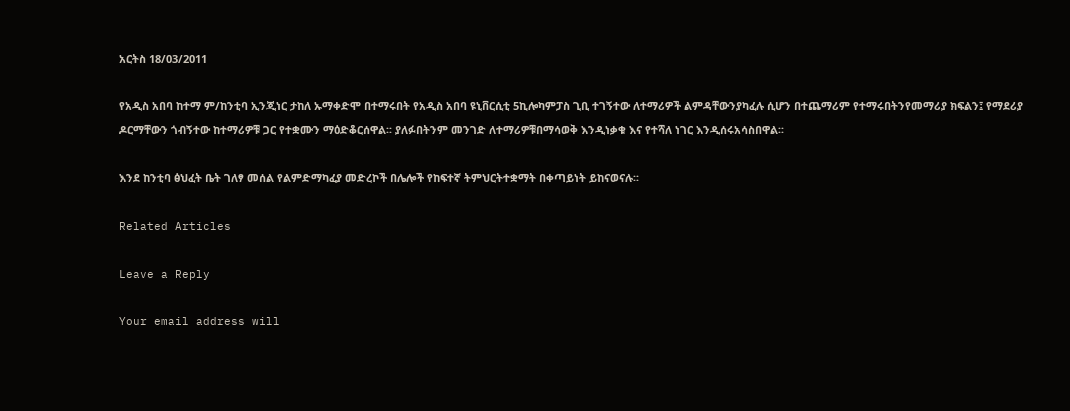አርትስ 18/03/2011

የአዲስ አበባ ከተማ ም/ከንቲባ ኢንጂነር ታከለ ኡማቀድሞ በተማሩበት የአዲስ አበባ ዩኒቨርሲቲ 5ኪሎካምፓስ ጊቢ ተገኝተው ለተማሪዎች ልምዳቸውንያካፈሉ ሲሆን በተጨማሪም የተማሩበትንየመማሪያ ክፍልን፤ የማደሪያ ዶርማቸውን ጎብኝተው ከተማሪዎቹ ጋር የተቋሙን ማዕድቆርሰዋል፡፡ ያለፉበትንም መንገድ ለተማሪዎቹበማሳወቅ እንዲነቃቁ እና የተሻለ ነገር እንዲሰሩአሳስበዋል፡፡

እንደ ከንቲባ ፅህፈት ቤት ገለፃ መሰል የልምድማካፈያ መድረኮች በሌሎች የከፍተኛ ትምህርትተቋማት በቀጣይነት ይከናወናሉ፡፡

Related Articles

Leave a Reply

Your email address will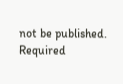not be published. Required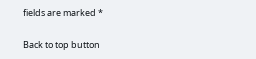fields are marked *

Back to top button